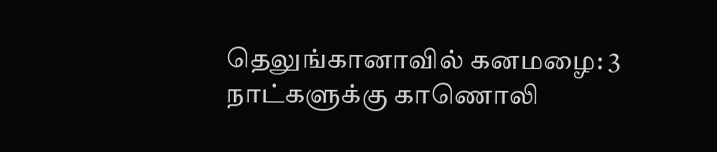தெலுங்கானாவில் கனமழை: 3 நாட்களுக்கு காணொலி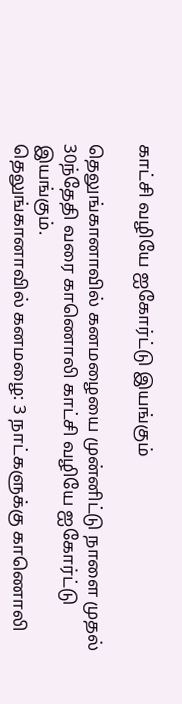காட்சி வழியே ஐகோர்ட்டு இயங்கும்

தெலுங்கானாவில் கனமழையை முன்னிட்டு நாளை முதல் 30ந்தேதி வரை காணொலி காட்சி வழியே ஐகோர்ட்டு இயங்கும்.
தெலுங்கானாவில் கனமழை: 3 நாட்களுக்கு காணொலி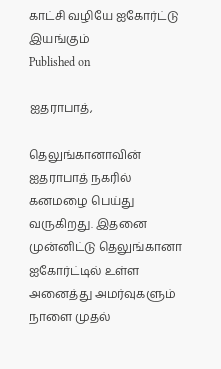காட்சி வழியே ஐகோர்ட்டு இயங்கும்
Published on

ஐதராபாத்,

தெலுங்கானாவின் ஐதராபாத் நகரில் கனமழை பெய்து வருகிறது. இதனை முன்னிட்டு தெலுங்கானா ஐகோர்ட்டில் உள்ள அனைத்து அமர்வுகளும் நாளை முதல்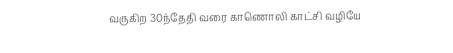வருகிற 30ந்தேதி வரை காணொலி காட்சி வழியே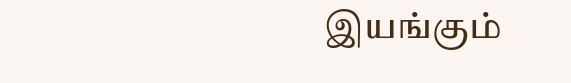இயங்கும்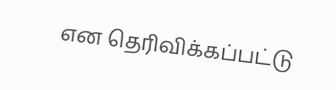என தெரிவிக்கப்பட்டு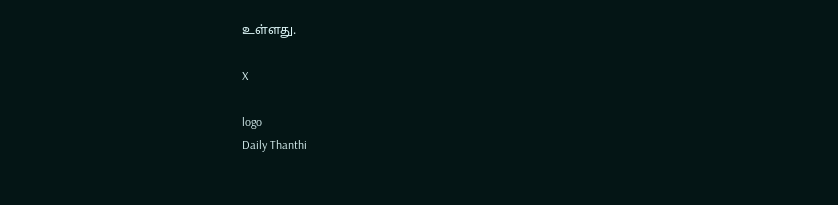உள்ளது.

X

logo
Daily Thanthi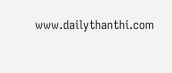www.dailythanthi.com